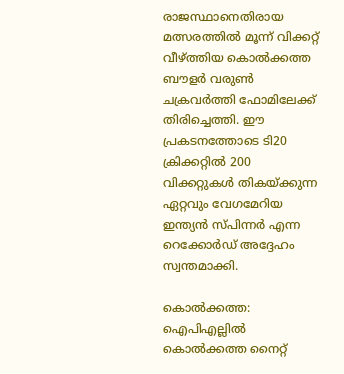രാജസ്ഥാനെതിരായ മത്സരത്തില്‍ മൂന്ന് വിക്കറ്റ് വീഴ്ത്തിയ കൊൽക്കത്ത ബൗളർ വരുണ്‍ ചക്രവര്‍ത്തി ഫോമിലേക്ക് തിരിച്ചെത്തി. ഈ പ്രകടനത്തോടെ ടി20 ക്രിക്കറ്റില്‍ 200 വിക്കറ്റുകള്‍ തികയ്ക്കുന്ന ഏറ്റവും വേഗമേറിയ ഇന്ത്യന്‍ സ്പിന്നര്‍ എന്ന റെക്കോര്‍ഡ് അദ്ദേഹം സ്വന്തമാക്കി.

കൊല്‍ക്കത്ത: ഐപിഎല്ലില്‍ കൊല്‍ക്കത്ത നൈറ്റ്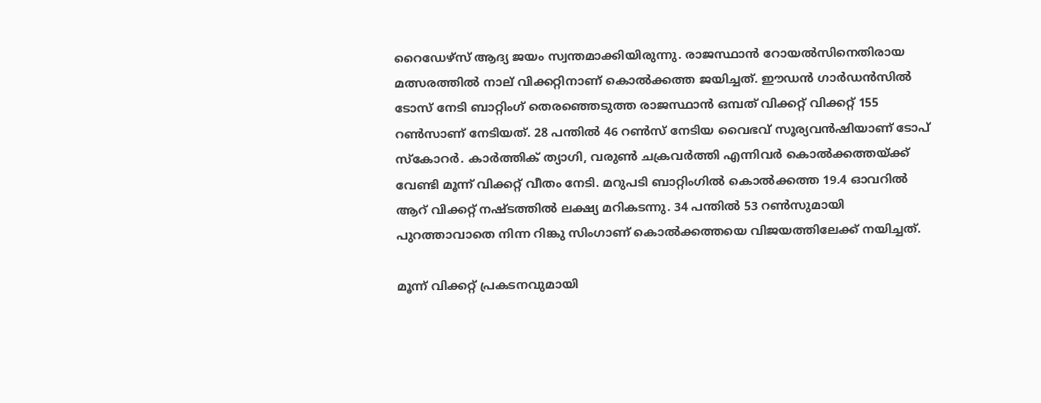റൈഡേഴ്‌സ് ആദ്യ ജയം സ്വന്തമാക്കിയിരുന്നു. രാജസ്ഥാന്‍ റോയല്‍സിനെതിരായ മത്സരത്തില്‍ നാല് വിക്കറ്റിനാണ് കൊല്‍ക്കത്ത ജയിച്ചത്. ഈഡന്‍ ഗാര്‍ഡന്‍സില്‍ ടോസ് നേടി ബാറ്റിംഗ് തെരഞ്ഞെടുത്ത രാജസ്ഥാന്‍ ഒമ്പത് വിക്കറ്റ് വിക്കറ്റ് 155 റണ്‍സാണ് നേടിയത്. 28 പന്തില്‍ 46 റണ്‍സ് നേടിയ വൈഭവ് സൂര്യവന്‍ഷിയാണ് ടോപ് സ്‌കോറര്‍. കാര്‍ത്തിക് ത്യാഗി, വരുണ്‍ ചക്രവര്‍ത്തി എന്നിവര്‍ കൊല്‍ക്കത്തയ്ക്ക് വേണ്ടി മൂന്ന് വിക്കറ്റ് വീതം നേടി. മറുപടി ബാറ്റിംഗില്‍ കൊല്‍ക്കത്ത 19.4 ഓവറില്‍ ആറ് വിക്കറ്റ് നഷ്ടത്തില്‍ ലക്ഷ്യ മറികടന്നു. 34 പന്തില്‍ 53 റണ്‍സുമായി പുറത്താവാതെ നിന്ന റിങ്കു സിംഗാണ് കൊല്‍ക്കത്തയെ വിജയത്തിലേക്ക് നയിച്ചത്.

മൂന്ന് വിക്കറ്റ് പ്രകടനവുമായി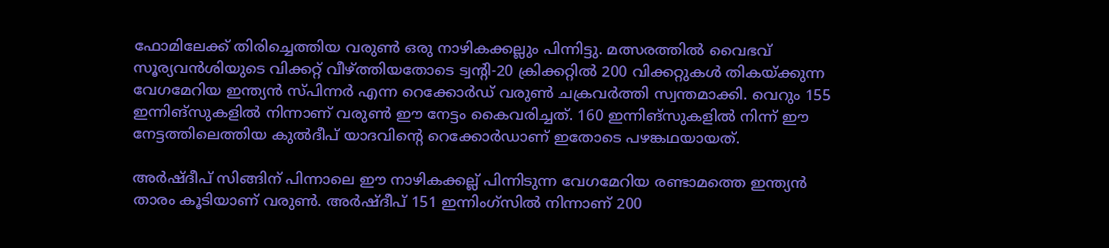ഫോമിലേക്ക് തിരിച്ചെത്തിയ വരുണ്‍ ഒരു നാഴികക്കല്ലും പിന്നിട്ടു. മത്സരത്തില്‍ വൈഭവ് സൂര്യവന്‍ശിയുടെ വിക്കറ്റ് വീഴ്ത്തിയതോടെ ട്വന്റി-20 ക്രിക്കറ്റില്‍ 200 വിക്കറ്റുകള്‍ തികയ്ക്കുന്ന വേഗമേറിയ ഇന്ത്യന്‍ സ്പിന്നര്‍ എന്ന റെക്കോര്‍ഡ് വരുണ്‍ ചക്രവര്‍ത്തി സ്വന്തമാക്കി. വെറും 155 ഇന്നിങ്‌സുകളില്‍ നിന്നാണ് വരുണ്‍ ഈ നേട്ടം കൈവരിച്ചത്. 160 ഇന്നിങ്‌സുകളില്‍ നിന്ന് ഈ നേട്ടത്തിലെത്തിയ കുല്‍ദീപ് യാദവിന്റെ റെക്കോര്‍ഡാണ് ഇതോടെ പഴങ്കഥയായത്.

അര്‍ഷ്ദീപ് സിങ്ങിന് പിന്നാലെ ഈ നാഴികക്കല്ല് പിന്നിടുന്ന വേഗമേറിയ രണ്ടാമത്തെ ഇന്ത്യന്‍ താരം കൂടിയാണ് വരുണ്‍. അര്‍ഷ്ദീപ് 151 ഇന്നിംഗ്‌സില്‍ നിന്നാണ് 200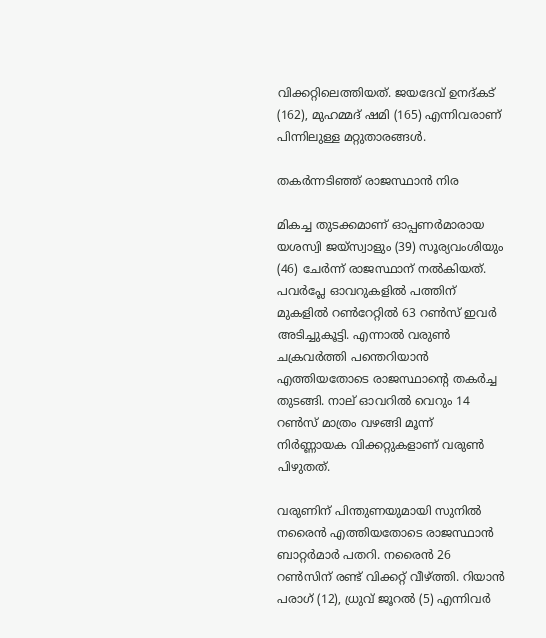വിക്കറ്റിലെത്തിയത്. ജയദേവ് ഉനദ്കട് (162), മുഹമ്മദ് ഷമി (165) എന്നിവരാണ് പിന്നിലുള്ള മറ്റുതാരങ്ങള്‍.

തകര്‍ന്നടിഞ്ഞ് രാജസ്ഥാന്‍ നിര

മികച്ച തുടക്കമാണ് ഓപ്പണര്‍മാരായ യശസ്വി ജയ്സ്വാളും (39) സൂര്യവംശിയും (46) ചേര്‍ന്ന് രാജസ്ഥാന് നല്‍കിയത്. പവര്‍പ്ലേ ഓവറുകളില്‍ പത്തിന് മുകളില്‍ റണ്‍റേറ്റില്‍ 63 റണ്‍സ് ഇവര്‍ അടിച്ചുകൂട്ടി. എന്നാല്‍ വരുണ്‍ ചക്രവര്‍ത്തി പന്തെറിയാന്‍ എത്തിയതോടെ രാജസ്ഥാന്റെ തകര്‍ച്ച തുടങ്ങി. നാല് ഓവറില്‍ വെറും 14 റണ്‍സ് മാത്രം വഴങ്ങി മൂന്ന് നിര്‍ണ്ണായക വിക്കറ്റുകളാണ് വരുണ്‍ പിഴുതത്.

വരുണിന് പിന്തുണയുമായി സുനില്‍ നരൈന്‍ എത്തിയതോടെ രാജസ്ഥാന്‍ ബാറ്റര്‍മാര്‍ പതറി. നരൈന്‍ 26 റണ്‍സിന് രണ്ട് വിക്കറ്റ് വീഴ്ത്തി. റിയാന്‍ പരാഗ് (12), ധ്രുവ് ജൂറല്‍ (5) എന്നിവര്‍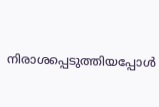നിരാശപ്പെടുത്തിയപ്പോള്‍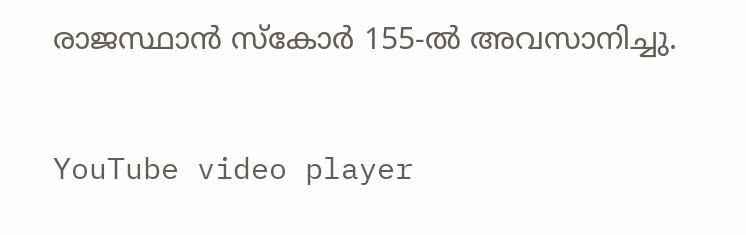രാജസ്ഥാന്‍ സ്‌കോര്‍ 155-ല്‍ അവസാനിച്ചു.

YouTube video player